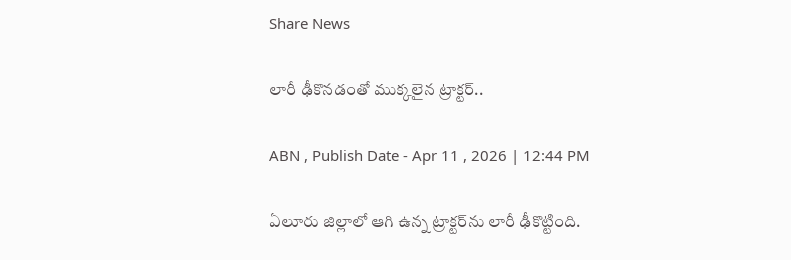Share News

లారీ ఢీకొనడంతో ముక్కలైన ట్రాక్టర్..

ABN , Publish Date - Apr 11 , 2026 | 12:44 PM

ఏలూరు జిల్లాలో ఆగి ఉన్న ట్రాక్టర్‌ను లారీ ఢీకొట్టింది.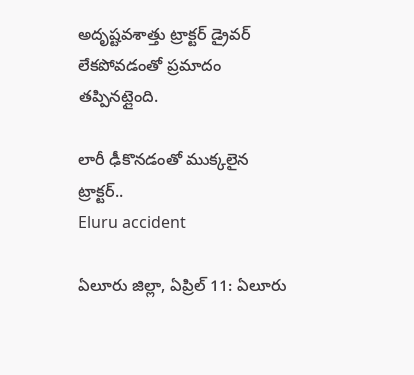అదృష్టవశాత్తు ట్రాక్టర్ డ్రైవర్ లేకపోవడంతో ప్రమాదం తప్పినట్లైంది.

లారీ ఢీకొనడంతో ముక్కలైన ట్రాక్టర్..
Eluru accident

ఏలూరు జిల్లా, ఏప్రిల్ 11: ఏలూరు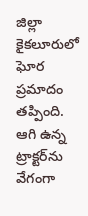జిల్లా కైకలూరులో ఘోర ప్రమాదం తప్పింది. ఆగి ఉన్న ట్రాక్టర్‌ను వేగంగా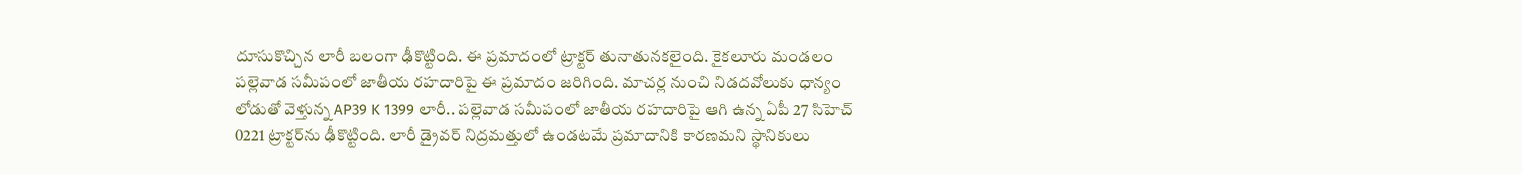దూసుకొచ్చిన లారీ బలంగా ఢీకొట్టింది. ఈ ప్రమాదంలో ట్రాక్టర్ తునాతునకలైంది. కైకలూరు మండలం పల్లెవాడ సమీపంలో జాతీయ రహదారిపై ఈ ప్రమాదం జరిగింది. మాచర్ల నుంచి నిడదవోలుకు ధాన్యం లోడుతో వెళ్తున్న AP39 K 1399 లారీ.. పల్లెవాడ సమీపంలో జాతీయ రహదారిపై ఆగి ఉన్న ఏపీ 27 సిహెచ్ 0221 ట్రాక్టర్‌ను ఢీకొట్టింది. లారీ డ్రైవర్ నిద్రమత్తులో ఉండటమే ప్రమాదానికి కారణమని స్థానికులు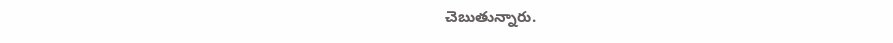చెబుతున్నారు.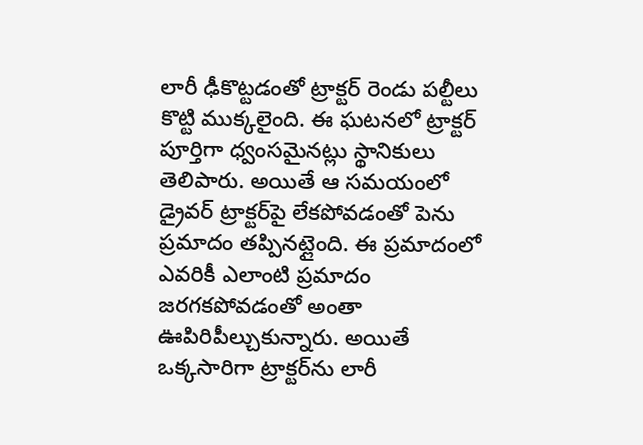లారీ ఢీకొట్టడంతో ట్రాక్టర్ రెండు పల్టీలు కొట్టి ముక్కలైంది. ఈ ఘటనలో ట్రాక్టర్ పూర్తిగా ధ్వంసమైనట్లు స్థానికులు తెలిపారు. అయితే ఆ సమయంలో డ్రైవర్ ట్రాక్టర్‌పై లేకపోవడంతో పెను ప్రమాదం తప్పినట్లైంది. ఈ ప్రమాదంలో ఎవరికీ ఎలాంటి ప్రమాదం జరగకపోవడంతో అంతా ఊపిరిపీల్చుకున్నారు. అయితే ఒక్కసారిగా ట్రాక్టర్‌ను లారీ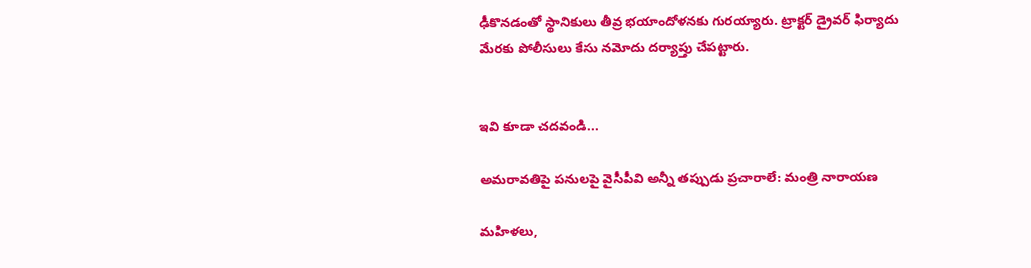ఢీకొనడంతో స్థానికులు తీవ్ర భయాందోళనకు గురయ్యారు. ట్రాక్టర్ డ్రైవర్ ఫిర్యాదు మేరకు పోలీసులు కేసు నమోదు దర్యాప్తు చేపట్టారు.


ఇవి కూడా చదవండి...

అమరావతిపై పనులపై వైసీపీవి అన్నీ తప్పుడు ప్రచారాలే: మంత్రి నారాయణ

మహిళలు,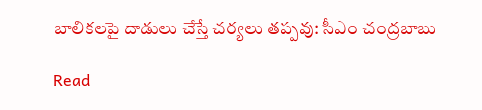బాలికలపై దాడులు చేస్తే చర్యలు తప్పవు: సీఎం చంద్రబాబు

Read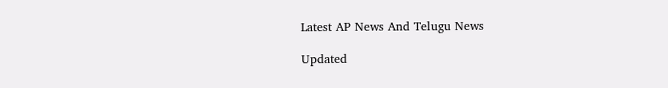Latest AP News And Telugu News

Updated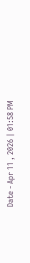Date - Apr 11 , 2026 | 01:58 PM